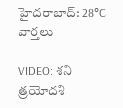హైదరాబాద్: 28°C
వార్తలు

VIDEO: శని త్రయోదశి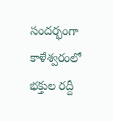సందర్భంగా కాళేశ్వరంలో భక్తుల రద్దీ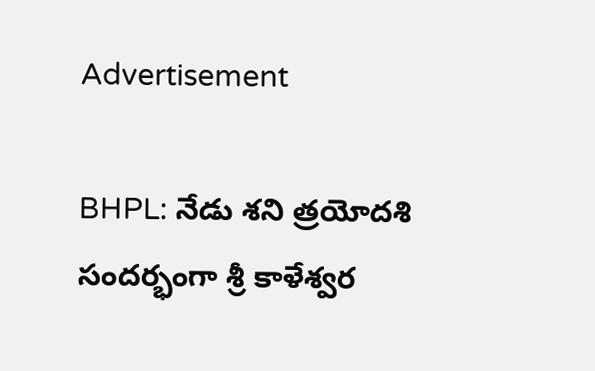Advertisement

BHPL: నేడు శని త్రయోదశి సందర్భంగా శ్రీ కాళేశ్వర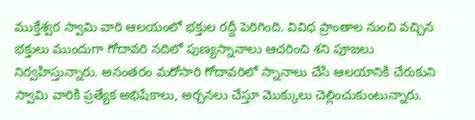ముక్తేశ్వర స్వామి వారి ఆలయంలో భక్తుల రద్దీ పెరిగింది. వివిధ ప్రాంతాల నుంచి వచ్చిన భక్తులు ముందుగా గోదావరి నదిలో పుణ్యస్నానాలు ఆచరించి శని పూజలు నిర్వహిస్తున్నారు. అనంతరం మరోసారి గోదావరిలో స్నానాలు చేసి ఆలయానికి చేరుకుని స్వామి వారికి ప్రత్యేక అభిషేకాలు, అర్చనలు చేస్తూ మొక్కులు చెల్లించుకుంటున్నారు.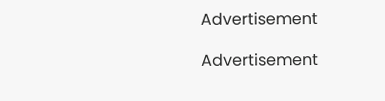Advertisement

Advertisement